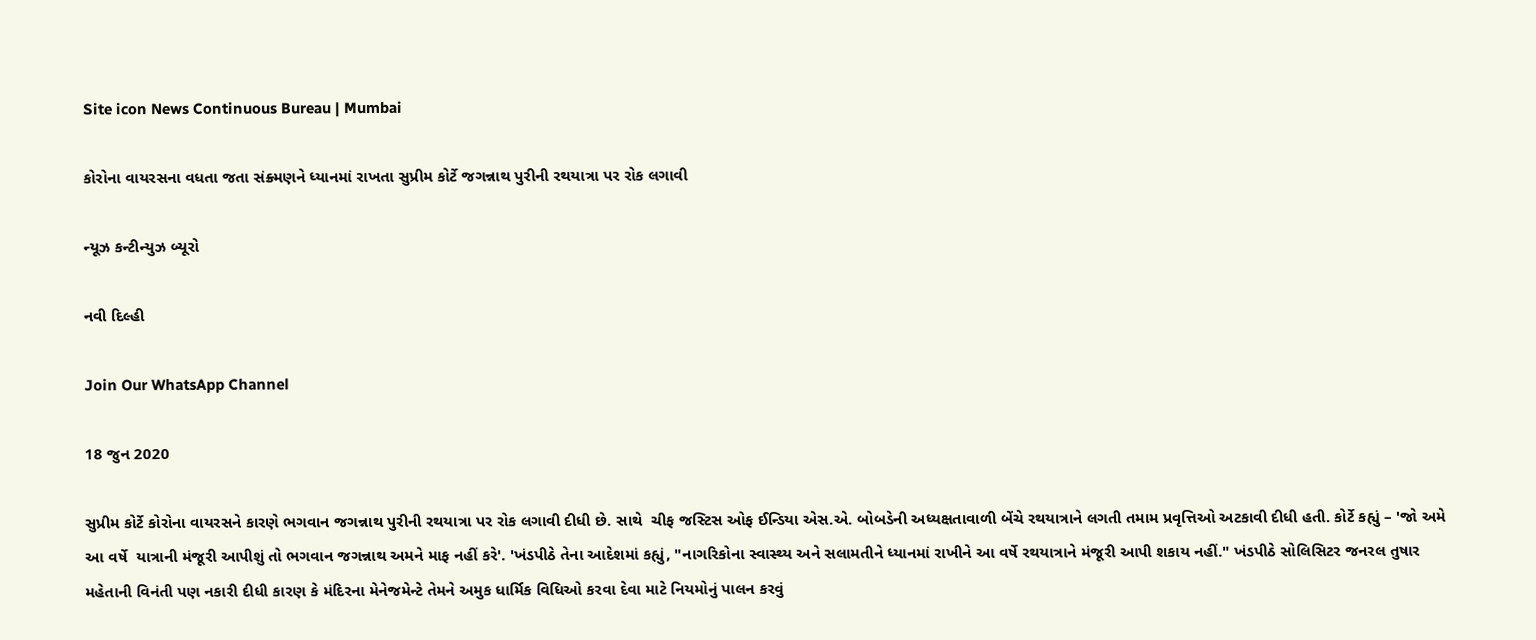Site icon News Continuous Bureau | Mumbai

કોરોના વાયરસના વધતા જતા સંક્ર્મણને ધ્યાનમાં રાખતા સુપ્રીમ કોર્ટે જગન્નાથ પુરીની રથયાત્રા પર રોક લગાવી

ન્યૂઝ કન્ટીન્યુઝ બ્યૂરો

નવી દિલ્હી

Join Our WhatsApp Channel

18 જુન 2020

સુપ્રીમ કોર્ટે કોરોના વાયરસને કારણે ભગવાન જગન્નાથ પુરીની રથયાત્રા પર રોક લગાવી દીધી છે. સાથે  ચીફ જસ્ટિસ ઓફ ઈન્ડિયા એસ.એ. બોબડેની અધ્યક્ષતાવાળી બેંચે રથયાત્રાને લગતી તમામ પ્રવૃત્તિઓ અટકાવી દીધી હતી. કોર્ટે કહ્યું – 'જો અમે આ વર્ષે  યાત્રાની મંજૂરી આપીશું તો ભગવાન જગન્નાથ અમને માફ નહીં કરે'. 'ખંડપીઠે તેના આદેશમાં કહ્યું, "નાગરિકોના સ્વાસ્થ્ય અને સલામતીને ધ્યાનમાં રાખીને આ વર્ષે રથયાત્રાને મંજૂરી આપી શકાય નહીં." ખંડપીઠે સોલિસિટર જનરલ તુષાર મહેતાની વિનંતી પણ નકારી દીધી કારણ કે મંદિરના મેનેજમેન્ટે તેમને અમુક ધાર્મિક વિધિઓ કરવા દેવા માટે નિયમોનું પાલન કરવું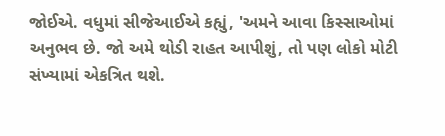જોઈએ. વધુમાં સીજેઆઈએ કહ્યું, 'અમને આવા કિસ્સાઓમાં અનુભવ છે. જો અમે થોડી રાહત આપીશું, તો પણ લોકો મોટી સંખ્યામાં એકત્રિત થશે.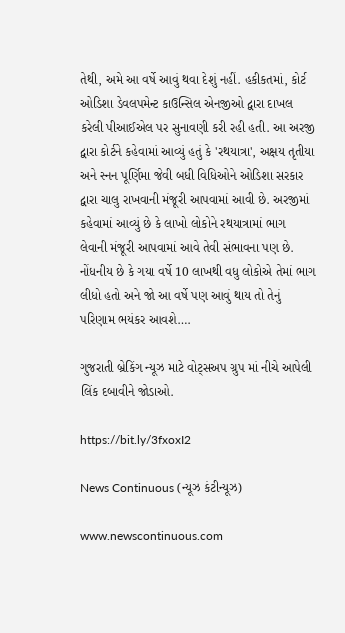તેથી, અમે આ વર્ષે આવું થવા દેશું નહીં. હકીકતમાં, કોર્ટ ઓડિશા ડેવલપમેન્ટ કાઉન્સિલ એનજીઓ દ્વારા દાખલ કરેલી પીઆઈએલ પર સુનાવણી કરી રહી હતી. આ અરજી દ્વારા કોર્ટને કહેવામાં આવ્યું હતું કે 'રથયાત્રા', અક્ષય તૃતીયા અને સ્નન પૂર્ણિમા જેવી બધી વિધિઓને ઓડિશા સરકાર દ્વારા ચાલુ રાખવાની મંજૂરી આપવામાં આવી છે. અરજીમાં કહેવામાં આવ્યું છે કે લાખો લોકોને રથયાત્રામાં ભાગ લેવાની મંજૂરી આપવામાં આવે તેવી સંભાવના પણ છે. નોંધનીય છે કે ગયા વર્ષે 10 લાખથી વધુ લોકોએ તેમાં ભાગ લીધો હતો અને જો આ વર્ષે પણ આવું થાય તો તેનું પરિણામ ભયંકર આવશે….

ગુજરાતી બ્રેકિંગ ન્યૂઝ માટે વોટ્સઅપ ગ્રુપ માં નીચે આપેલી લિંક દબાવીને જોડાઓ.

https://bit.ly/3fxoxI2

News Continuous (ન્યૂઝ કંટીન્યૂઝ)

www.newscontinuous.com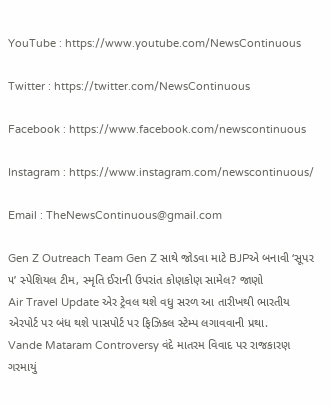YouTube : https://www.youtube.com/NewsContinuous

Twitter : https://twitter.com/NewsContinuous

Facebook : https://www.facebook.com/newscontinuous

Instagram : https://www.instagram.com/newscontinuous/

Email : TheNewsContinuous@gmail.com

Gen Z Outreach Team Gen Z સાથે જોડવા માટે BJPએ બનાવી ‘સૂપર ૫’ સ્પેશિયલ ટીમ, સ્મૃતિ ઈરાની ઉપરાંત કોણકોણ સામેલ? જાણો
Air Travel Update એર ટ્રેવલ થશે વધુ સરળ આ તારીખથી ભારતીય એરપોર્ટ પર બંધ થશે પાસપોર્ટ પર ફિઝિકલ સ્ટેમ્પ લગાવવાની પ્રથા.
Vande Mataram Controversy વંદે માતરમ વિવાદ પર રાજકારણ ગરમાયું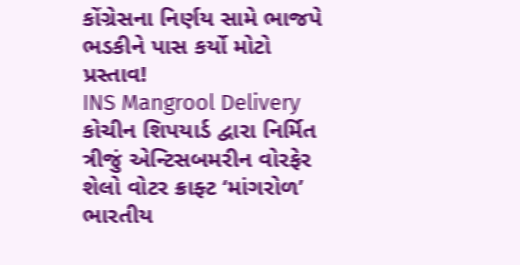કોંગ્રેસના નિર્ણય સામે ભાજપે ભડકીને પાસ કર્યો મોટો પ્રસ્તાવ!
INS Mangrool Delivery કોચીન શિપયાર્ડ દ્વારા નિર્મિત ત્રીજું એન્ટિસબમરીન વોરફેર શેલો વોટર ક્રાફ્ટ ‘માંગરોળ’ ભારતીય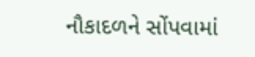નૌકાદળને સોંપવામાં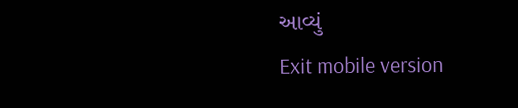આવ્યું
Exit mobile version